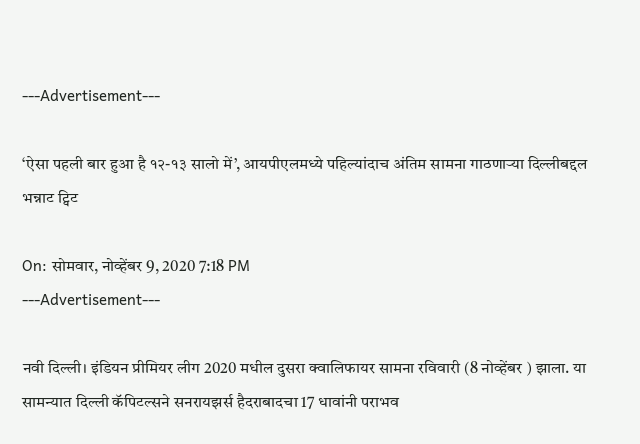---Advertisement---

‘ऐसा पहली बार हुआ है १२-१३ सालो में’, आयपीएलमध्ये पहिल्यांदाच अंतिम सामना गाठणाऱ्या दिल्लीबद्दल भन्नाट ट्विट

On: सोमवार, नोव्हेंबर 9, 2020 7:18 PM
---Advertisement---

नवी दिल्ली। इंडियन प्रीमियर लीग 2020 मधील दुसरा क्वालिफायर सामना रविवारी (8 नोव्हेंबर ) झाला. या सामन्यात दिल्ली कॅपिटल्सने सनरायझर्स हैदराबादचा 17 धावांनी पराभव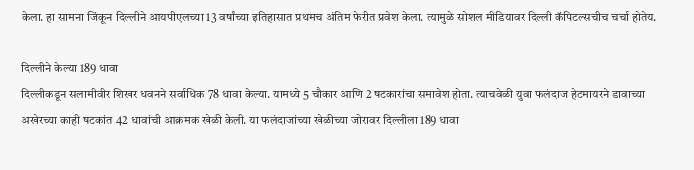केला. हा सामना जिंकून दिल्लीने आयपीएलच्या 13 वर्षांच्या इतिहासात प्रथमच अंतिम फेरीत प्रवेश केला. त्यामुळे सोशल मीडियावर दिल्ली कॅपिटल्सचीच चर्चा होतेय.

दिल्लीने केल्या 189 धावा
दिल्लीकडून सलामीवीर शिखर धवनने सर्वाधिक 78 धावा केल्या. यामध्ये 5 चौकार आणि 2 षटकारांचा समावेश होता. त्याचवेळी युवा फलंदाज हेटमायरने डावाच्या अखेरच्या काही षटकांत 42 धावांची आक्रमक खेळी केली. या फलंदाजांच्या खेळीच्या जोरावर दिल्लीला 189 धावा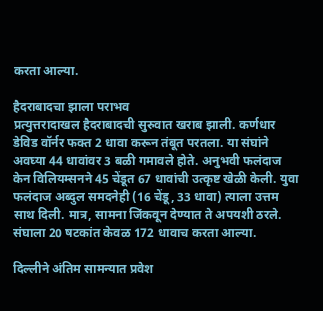करता आल्या.

हैदराबादचा झाला पराभव
प्रत्युत्तरादाखल हैदराबादची सुरुवात खराब झाली. कर्णधार डेविड वॉर्नर फक्त 2 धावा करून तंबूत परतला. या संघांने अवघ्या 44 धावांवर 3 बळी गमावले होते. अनुभवी फलंदाज केन विलियम्सनने 45 चेंडूत 67 धावांची उत्कृष्ट खेळी केली. युवा फलंदाज अब्दुल समदनेही (16 चेंडू, 33 धावा) त्याला उत्तम साथ दिली. मात्र, सामना जिंकवून देण्यात ते अपयशी ठरले. संघाला 20 षटकांत केवळ 172 धावाच करता आल्या.

दिल्लीने अंतिम सामन्यात प्रवेश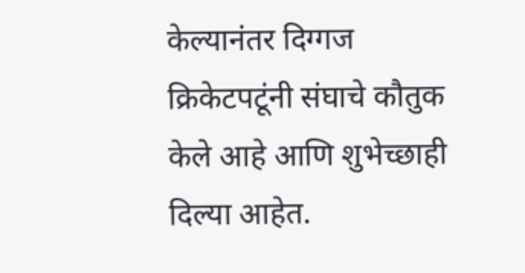केल्यानंतर दिग्गज क्रिकेटपटूंनी संघाचे कौतुक केले आहे आणि शुभेच्छाही दिल्या आहेत.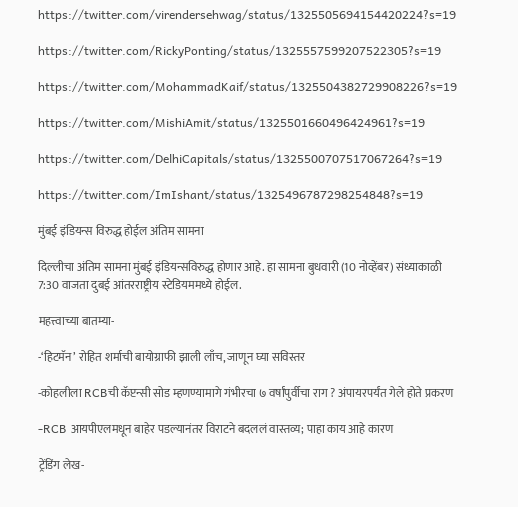https://twitter.com/virendersehwag/status/1325505694154420224?s=19

https://twitter.com/RickyPonting/status/1325557599207522305?s=19

https://twitter.com/MohammadKaif/status/1325504382729908226?s=19

https://twitter.com/MishiAmit/status/1325501660496424961?s=19

https://twitter.com/DelhiCapitals/status/1325500707517067264?s=19

https://twitter.com/ImIshant/status/1325496787298254848?s=19

मुंबई इंडियन्स विरुद्ध होईल अंतिम सामना

दिल्लीचा अंतिम सामना मुंबई इंडियन्सविरुद्ध होणार आहे. हा सामना बुधवारी (10 नोव्हेंबर) संध्याकाळी 7:30 वाजता दुबई आंतरराष्ट्रीय स्टेडियममध्ये होईल.

महत्त्वाच्या बातम्या-

-‘हिटमॅन’ रोहित शर्माची बायोग्राफी झाली लाँच, जाणून घ्या सविस्तर

-कोहलीला RCBची कॅप्टन्सी सोड म्हणण्यामागे गंभीरचा ७ वर्षांपुर्वीचा राग ? अंपायरपर्यंत गेले होते प्रकरण

-RCB आयपीएलमधून बाहेर पडल्यानंतर विराटने बदललं वास्तव्य; पाहा काय आहे कारण

ट्रेंडिंग लेख-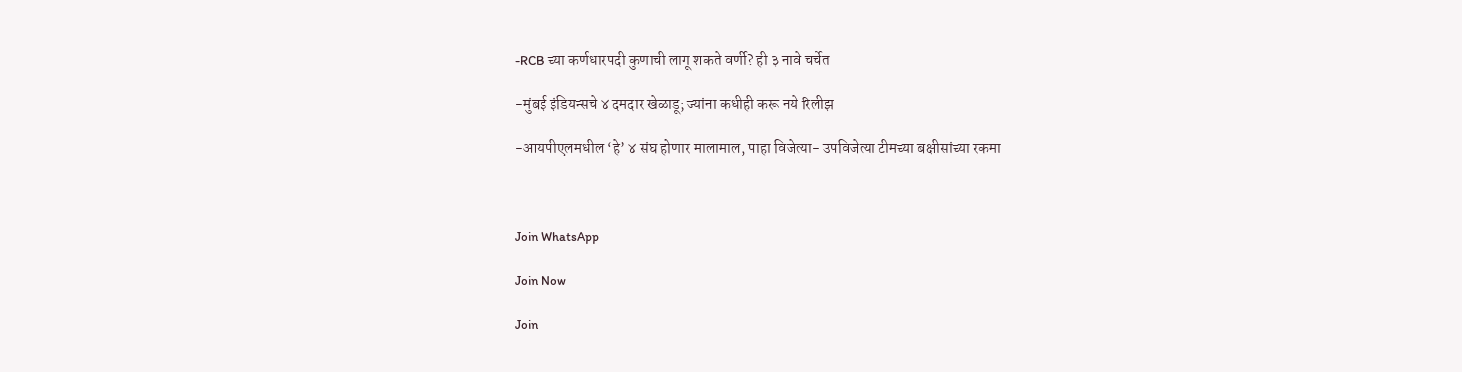-RCB च्या कर्णधारपदी कुणाची लागू शकते वर्णी? ही ३ नावे चर्चेत

-मुंबई इंडियन्सचे ४ दमदार खेळाडू; ज्यांना कधीही करू नये रिलीझ

-आयपीएलमधील ‘हे’ ४ संघ होणार मालामाल, पाहा विजेत्या- उपविजेत्या टीमच्या बक्षीसांच्या रकमा



Join WhatsApp

Join Now

Join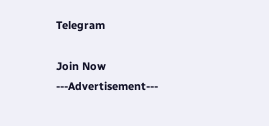Telegram

Join Now
---Advertisement---